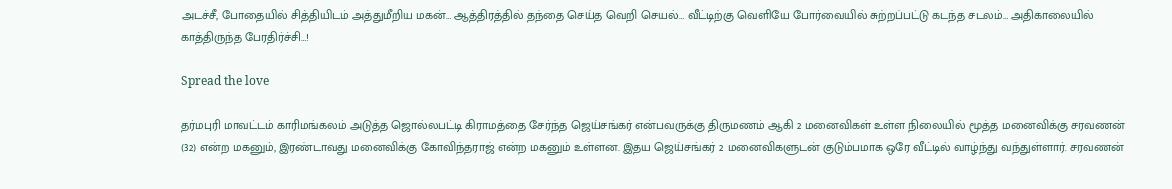அடச்சீ, போதையில் சித்தியிடம் அத்துமீறிய மகன்… ஆத்திரத்தில் தந்தை செய்த வெறி செயல்… வீட்டிற்கு வெளியே போர்வையில் சுற்றப்பட்டு கடந்த சடலம்… அதிகாலையில் காத்திருந்த பேரதிர்ச்சி…!

Spread the love

தர்மபுரி மாவட்டம் காரிமங்கலம் அடுத்த ஜொல்லபட்டி கிராமத்தை சேர்ந்த ஜெய்சங்கர் என்பவருக்கு திருமணம் ஆகி 2 மனைவிகள் உள்ள நிலையில் மூத்த மனைவிக்கு சரவணன் (32) என்ற மகனும், இரண்டாவது மனைவிக்கு கோவிந்தராஜ் என்ற மகனும் உள்ளன. இதய ஜெய்சங்கர் 2 மனைவிகளுடன் குடும்பமாக ஒரே வீட்டில் வாழ்ந்து வந்துள்ளார். சரவணன்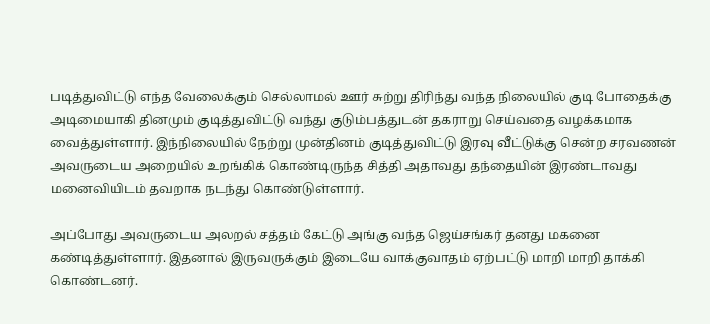படித்துவிட்டு எந்த வேலைக்கும் செல்லாமல் ஊர் சுற்று திரிந்து வந்த நிலையில் குடி போதைக்கு அடிமையாகி தினமும் குடித்துவிட்டு வந்து குடும்பத்துடன் தகராறு செய்வதை வழக்கமாக வைத்துள்ளார். இந்நிலையில் நேற்று முன்தினம் குடித்துவிட்டு இரவு வீட்டுக்கு சென்ற சரவணன் அவருடைய அறையில் உறங்கிக் கொண்டிருந்த சித்தி அதாவது தந்தையின் இரண்டாவது மனைவியிடம் தவறாக நடந்து கொண்டுள்ளார்.

அப்போது அவருடைய அலறல் சத்தம் கேட்டு அங்கு வந்த ஜெய்சங்கர் தனது மகனை கண்டித்துள்ளார். இதனால் இருவருக்கும் இடையே வாக்குவாதம் ஏற்பட்டு மாறி மாறி தாக்கி கொண்டனர்.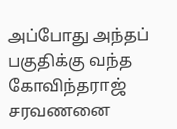அப்போது அந்தப் பகுதிக்கு வந்த கோவிந்தராஜ் சரவணனை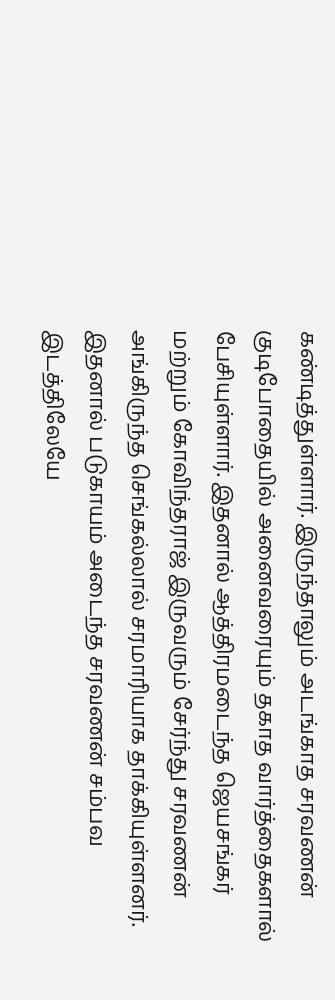கண்டித்துள்ளார். இருந்தாலும் அடங்காத சரவணன் குடிபோதையில் அனைவரையும் தகாத வார்த்தைகளால் பேசியுள்ளார். இதனால் ஆத்திரமடைந்த ஜெயசங்கர் மற்றும் கோவிந்தராஜ் இருவரும் சேர்ந்து சரவணன் அங்கிருந்த செங்கல்லால் சரமாரியாக தாக்கியுள்ளனர். இதனால் படுகாயம் அடைந்த சரவணன் சம்பவ இடத்திலேயே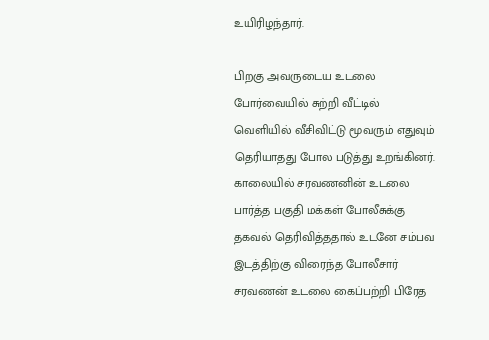உயிரிழந்தார்.

பிறகு அவருடைய உடலை போர்வையில் சுற்றி வீட்டில் வெளியில் வீசிவிட்டு மூவரும் எதுவும் தெரியாதது போல படுத்து உறங்கினர். காலையில் சரவணனின் உடலை பார்த்த பகுதி மக்கள் போலீசுக்கு தகவல் தெரிவித்ததால் உடனே சம்பவ இடத்திற்கு விரைந்த போலீசார் சரவணன் உடலை கைப்பற்றி பிரேத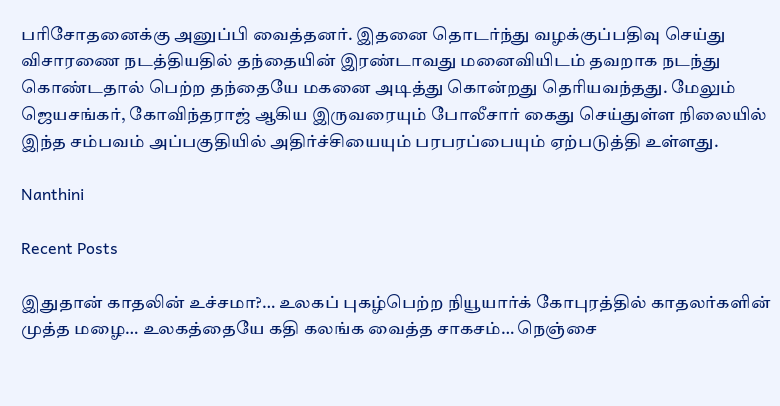பரிசோதனைக்கு அனுப்பி வைத்தனர். இதனை தொடர்ந்து வழக்குப்பதிவு செய்து விசாரணை நடத்தியதில் தந்தையின் இரண்டாவது மனைவியிடம் தவறாக நடந்து கொண்டதால் பெற்ற தந்தையே மகனை அடித்து கொன்றது தெரியவந்தது. மேலும் ஜெயசங்கர், கோவிந்தராஜ் ஆகிய இருவரையும் போலீசார் கைது செய்துள்ள நிலையில் இந்த சம்பவம் அப்பகுதியில் அதிர்ச்சியையும் பரபரப்பையும் ஏற்படுத்தி உள்ளது.

Nanthini

Recent Posts

இதுதான் காதலின் உச்சமா?… உலகப் புகழ்பெற்ற நியூயார்க் கோபுரத்தில் காதலர்களின் முத்த மழை… உலகத்தையே கதி கலங்க வைத்த சாகசம்… நெஞ்சை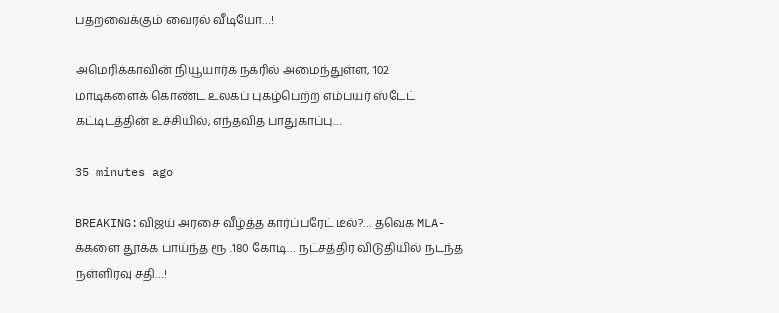பதறவைக்கும் வைரல் வீடியோ…!

அமெரிக்காவின் நியூயார்க் நகரில் அமைந்துள்ள, 102 மாடிகளைக் கொண்ட உலகப் புகழ்பெற்ற எம்பயர் ஸ்டேட் கட்டிடத்தின் உச்சியில், எந்தவித பாதுகாப்பு…

35 minutes ago

BREAKING:விஜய் அரசை வீழ்த்த கார்ப்பரேட் டீல்?… தவெக MLA-க்களை தூக்க பாய்ந்த ரூ .180 கோடி… நட்சத்திர விடுதியில் நடந்த நள்ளிரவு சதி…!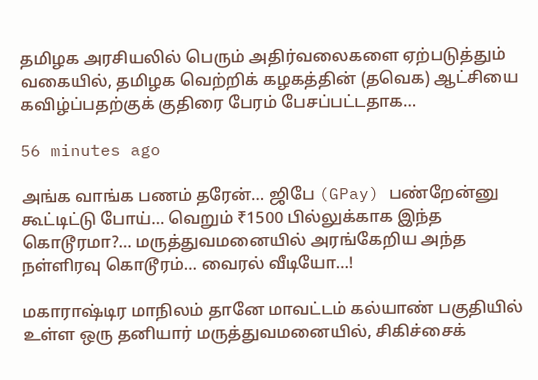தமிழக அரசியலில் பெரும் அதிர்வலைகளை ஏற்படுத்தும் வகையில், தமிழக வெற்றிக் கழகத்தின் (தவெக) ஆட்சியை கவிழ்ப்பதற்குக் குதிரை பேரம் பேசப்பட்டதாக…

56 minutes ago

அங்க வாங்க பணம் தரேன்… ஜிபே (GPay) பண்றேன்னு கூட்டிட்டு போய்… வெறும் ₹1500 பில்லுக்காக இந்த கொடூரமா?… மருத்துவமனையில் அரங்கேறிய அந்த நள்ளிரவு கொடூரம்… வைரல் வீடியோ…!

மகாராஷ்டிர மாநிலம் தானே மாவட்டம் கல்யாண் பகுதியில் உள்ள ஒரு தனியார் மருத்துவமனையில், சிகிச்சைக்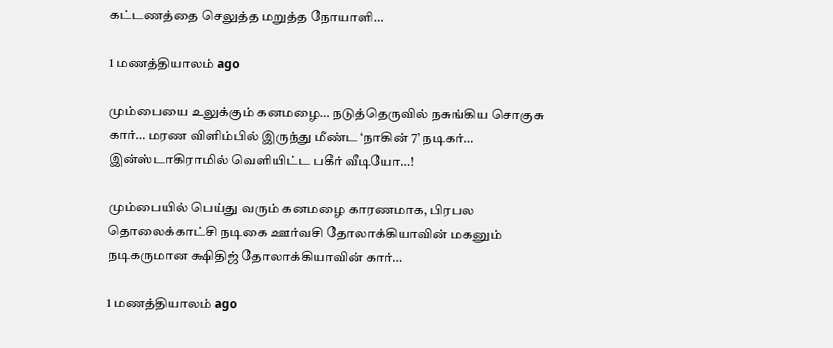கட்டணத்தை செலுத்த மறுத்த நோயாளி…

1 மணத்தியாலம் ago

மும்பையை உலுக்கும் கனமழை… நடுத்தெருவில் நசுங்கிய சொகுசு கார்… மரண விளிம்பில் இருந்து மீண்ட ‘நாகின் 7’ நடிகர்… இன்ஸ்டாகிராமில் வெளியிட்ட பகீர் வீடியோ…!

மும்பையில் பெய்து வரும் கனமழை காரணமாக, பிரபல தொலைக்காட்சி நடிகை ஊர்வசி தோலாக்கியாவின் மகனும் நடிகருமான க்ஷிதிஜ் தோலாக்கியாவின் கார்…

1 மணத்தியாலம் ago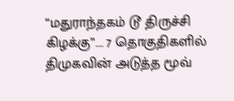“மதுராந்தகம் டூ திருச்சி கிழக்கு”…. 7 தொகுதிகளில் திமுகவின் அடுத்த மூவ்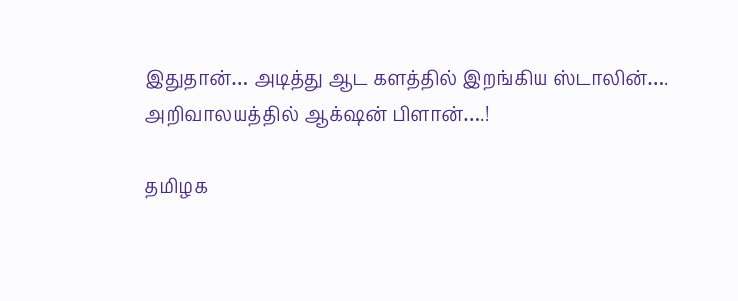இதுதான்… அடித்து ஆட களத்தில் இறங்கிய ஸ்டாலின்…. அறிவாலயத்தில் ஆக்‌ஷன் பிளான்….!

தமிழக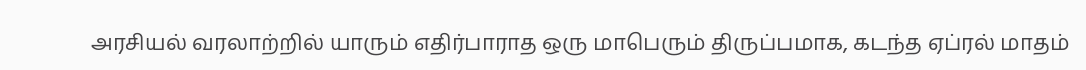அரசியல் வரலாற்றில் யாரும் எதிர்பாராத ஒரு மாபெரும் திருப்பமாக, கடந்த ஏப்ரல் மாதம்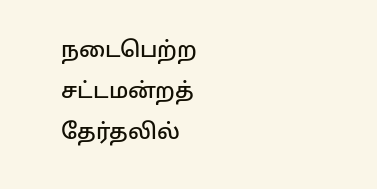நடைபெற்ற சட்டமன்றத் தேர்தலில்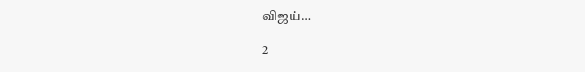விஜய்…

2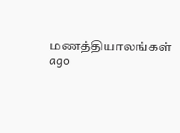மணத்தியாலங்கள் ago